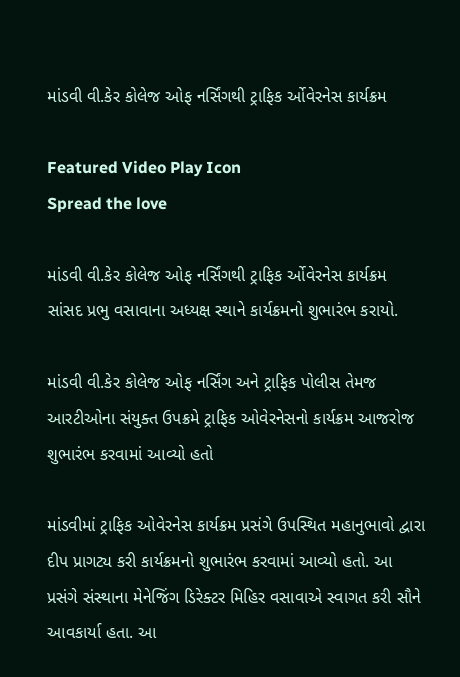માંડવી વી.કેર કોલેજ ઓફ નર્સિંગથી ટ્રાફિક ર્ઓવેરનેસ કાર્યક્રમ

Featured Video Play Icon
Spread the love

માંડવી વી.કેર કોલેજ ઓફ નર્સિંગથી ટ્રાફિક ર્ઓવેરનેસ કાર્યક્રમ
સાંસદ પ્રભુ વસાવાના અધ્યક્ષ સ્થાને કાર્યક્રમનો શુભારંભ કરાયો.

માંડવી વી.કેર કોલેજ ઓફ નર્સિંગ અને ટ્રાફિક પોલીસ તેમજ આરટીઓના સંયુક્ત ઉપક્રમે ટ્રાફિક ઓવેરનેસનો કાર્યક્રમ આજરોજ શુભારંભ કરવામાં આવ્યો હતો

માંડવીમાં ટ્રાફિક ઓવેરનેસ કાર્યક્રમ પ્રસંગે ઉપસ્થિત મહાનુભાવો દ્વારા દીપ પ્રાગટ્ય કરી કાર્યક્રમનો શુભારંભ કરવામાં આવ્યો હતો. આ પ્રસંગે સંસ્થાના મેનેજિંગ ડિરેક્ટર મિહિર વસાવાએ સ્વાગત કરી સૌને આવકાર્યા હતા. આ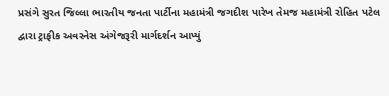પ્રસંગે સુરત જિલ્લા ભારતીય જનતા પાર્ટીના મહામંત્રી જગદીશ પારેખ તેમજ મહામંત્રી રોહિત પટેલ દ્વારા ટ્રાફીક અવરનેસ અંગેજરૂરી માર્ગદર્શન આપ્યું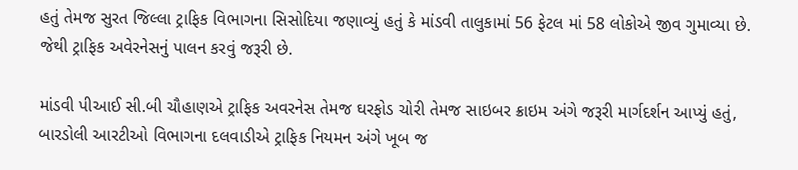હતું તેમજ સુરત જિલ્લા ટ્રાફિક વિભાગના સિસોદિયા જણાવ્યું હતું કે માંડવી તાલુકામાં 56 ફેટલ માં 58 લોકોએ જીવ ગુમાવ્યા છે. જેથી ટ્રાફિક અવેરનેસનું પાલન કરવું જરૂરી છે.

માંડવી પીઆઈ સી.બી ચૌહાણએ ટ્રાફિક અવરનેસ તેમજ ઘરફોડ ચોરી તેમજ સાઇબર ક્રાઇમ અંગે જરૂરી માર્ગદર્શન આપ્યું હતું, બારડોલી આરટીઓ વિભાગના દલવાડીએ ટ્રાફિક નિયમન અંગે ખૂબ જ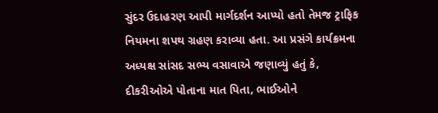સુંદર ઉદાહરણ આપી માર્ગદર્શન આપ્યો હતો તેમજ ટ્રાફિક નિયમના શપથ ગ્રહણ કરાવ્યા હતા. આ પ્રસંગે કાર્યક્રમના અધ્યક્ષ સાંસદ સભ્ય વસાવાએ જણાવ્યું હતું કે, દીકરીઓએ પોતાના માત પિતા, ભાઈઓને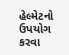હેલ્મેટનો ઉપયોગ કરવા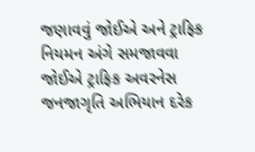જણાવવું જોઈએ અને ટ્રાફિક નિયમન અંગે સમજાવવા જોઈએ ટ્રાફિક અવરનેસ જનજાગૃતિ અભિયાન દરેક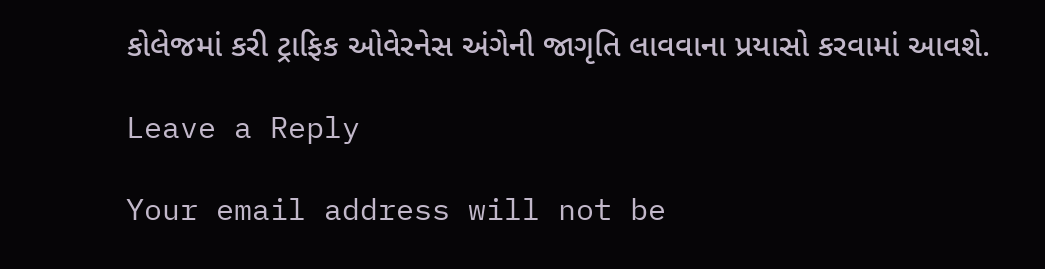કોલેજમાં કરી ટ્રાફિક ઓવેરનેસ અંગેની જાગૃતિ લાવવાના પ્રયાસો કરવામાં આવશે.

Leave a Reply

Your email address will not be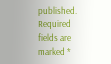published. Required fields are marked *